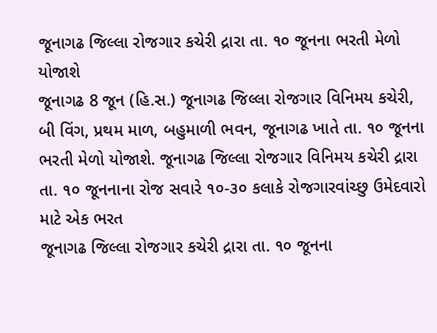જૂનાગઢ જિલ્લા રોજગાર કચેરી દ્રારા તા. ૧૦ જૂનના ભરતી મેળો યોજાશે
જૂનાગઢ 8 જૂન (હિ.સ.) જૂનાગઢ જિલ્લા રોજગાર વિનિમય કચેરી, બી વિંગ, પ્રથમ માળ, બહુમાળી ભવન, જૂનાગઢ ખાતે તા. ૧૦ જૂનના ભરતી મેળો યોજાશે. જૂનાગઢ જિલ્લા રોજગાર વિનિમય કચેરી દ્રારા તા. ૧૦ જૂનનાના રોજ સવારે ૧૦-૩૦ કલાકે રોજગારવાંચ્છુ ઉમેદવારો માટે એક ભરત
જૂનાગઢ જિલ્લા રોજગાર કચેરી દ્રારા તા. ૧૦ જૂનના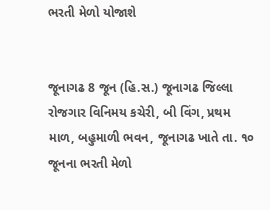ભરતી મેળો યોજાશે


જૂનાગઢ 8 જૂન (હિ.સ.) જૂનાગઢ જિલ્લા રોજગાર વિનિમય કચેરી, બી વિંગ, પ્રથમ માળ, બહુમાળી ભવન, જૂનાગઢ ખાતે તા. ૧૦ જૂનના ભરતી મેળો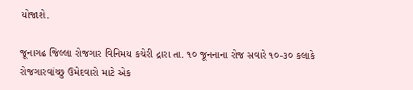યોજાશે.

જૂનાગઢ જિલ્લા રોજગાર વિનિમય કચેરી દ્રારા તા. ૧૦ જૂનનાના રોજ સવારે ૧૦-૩૦ કલાકે રોજગારવાંચ્છુ ઉમેદવારો માટે એક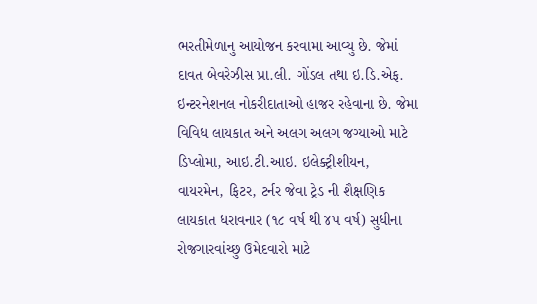ભરતીમેળાનુ આયોજન કરવામા આવ્યુ છે. જેમાં દાવત બેવરેઝીસ પ્રા.લી. ગોંડલ તથા ઇ.ડિ.એફ. ઇન્ટરનેશનલ નોકરીદાતાઓ હાજર રહેવાના છે. જેમા વિવિધ લાયકાત અને અલગ અલગ જગ્યાઓ માટે ડિપ્લોમા, આઇ.ટી.આઇ. ઇલેક્ટ્રીશીયન, વાયરમેન, ફિટર, ટર્નર જેવા ટ્રેડ ની શૈક્ષણિક લાયકાત ધરાવનાર (૧૮ વર્ષ થી ૪૫ વર્ષ) સુધીના રોજગારવાંચ્છુ ઉમેદવારો માટે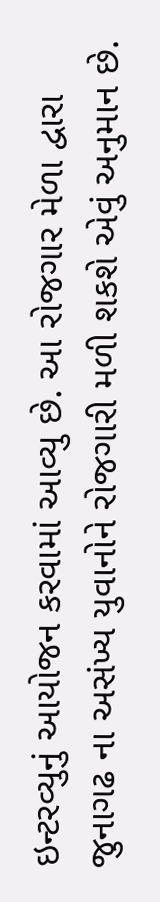ઇન્ટરવ્યુનું આયોજન કરવામાં આવ્યુ છે. આ રોજગાર મેળા દ્વારા જુનાગઢ ના અસંખ્ય યુવાનોને રોજગારી મળી શકશે એવું અનુમાન છે.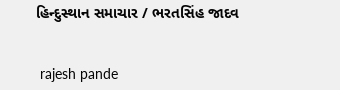હિન્દુસ્થાન સમાચાર / ભરતસિંહ જાદવ


 rajesh pande